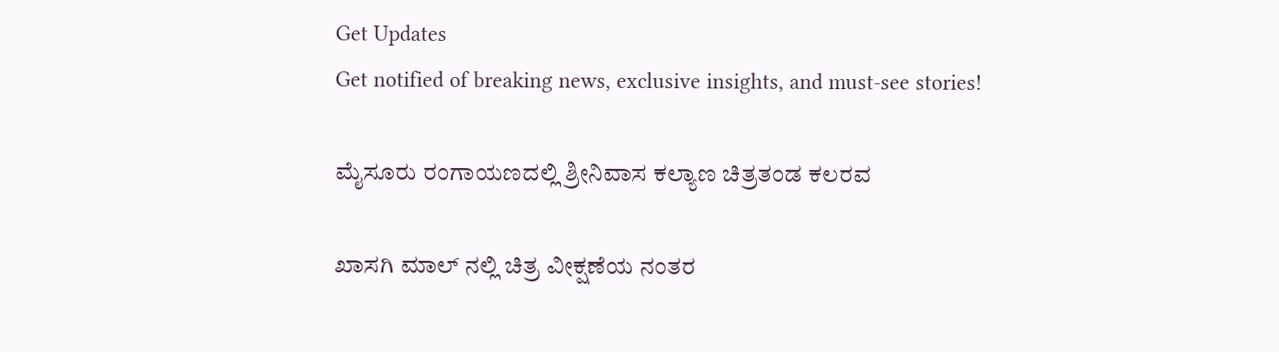Get Updates
Get notified of breaking news, exclusive insights, and must-see stories!

ಮೈಸೂರು ರಂಗಾಯಣದಲ್ಲಿ ಶ್ರೀನಿವಾಸ ಕಲ್ಯಾಣ ಚಿತ್ರತಂಡ ಕಲರವ

ಖಾಸಗಿ ಮಾಲ್ ನಲ್ಲಿ ಚಿತ್ರ ವೀಕ್ಷಣೆಯ ನಂತರ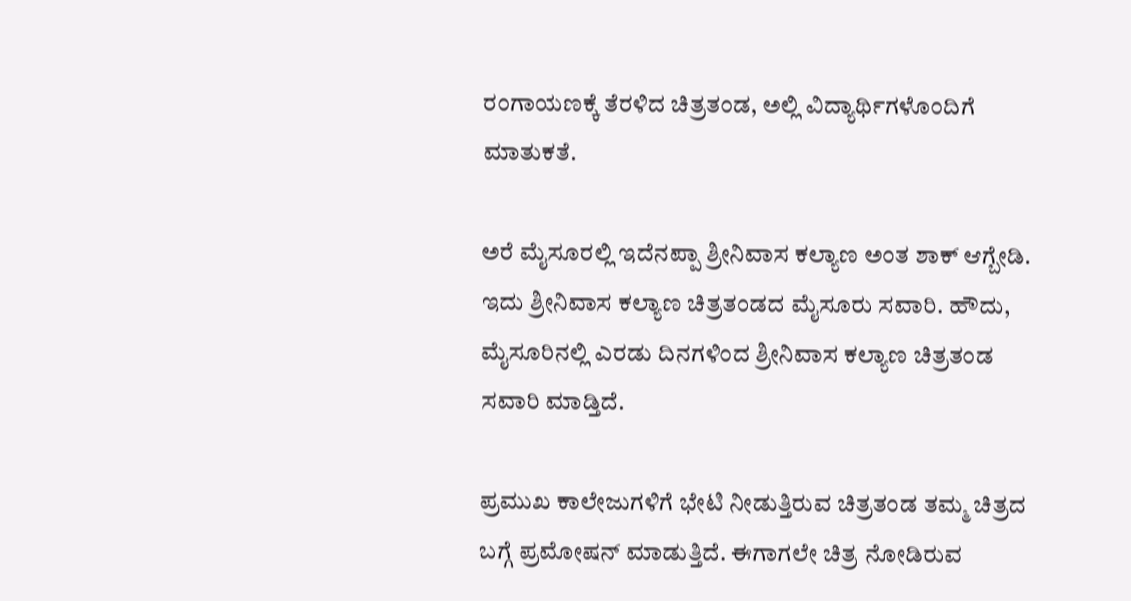ರಂಗಾಯಣಕ್ಕೆ ತೆರಳಿದ ಚಿತ್ರತಂಡ, ಅಲ್ಲಿ ವಿದ್ಯಾರ್ಥಿಗಳೊಂದಿಗೆ ಮಾತುಕತೆ.

ಅರೆ ಮೈಸೂರಲ್ಲಿ ಇದೆನಪ್ಪಾ ಶ್ರೀನಿವಾಸ ಕಲ್ಯಾಣ ಅಂತ ಶಾಕ್ ಆಗ್ಬೇಡಿ. ಇದು ಶ್ರೀನಿವಾಸ ಕಲ್ಯಾಣ ಚಿತ್ರತಂಡದ ಮೈಸೂರು ಸವಾರಿ. ಹೌದು, ಮೈಸೂರಿನಲ್ಲಿ ಎರಡು ದಿನಗಳಿಂದ ಶ್ರೀನಿವಾಸ ಕಲ್ಯಾಣ ಚಿತ್ರತಂಡ ಸವಾರಿ ಮಾಡ್ತಿದೆ.

ಪ್ರಮುಖ ಕಾಲೇಜುಗಳಿಗೆ ಭೇಟಿ ನೀಡುತ್ತಿರುವ ಚಿತ್ರತಂಡ ತಮ್ಮ ಚಿತ್ರದ ಬಗ್ಗೆ ಪ್ರಮೋಷನ್ ಮಾಡುತ್ತಿದೆ. ಈಗಾಗಲೇ ಚಿತ್ರ ನೋಡಿರುವ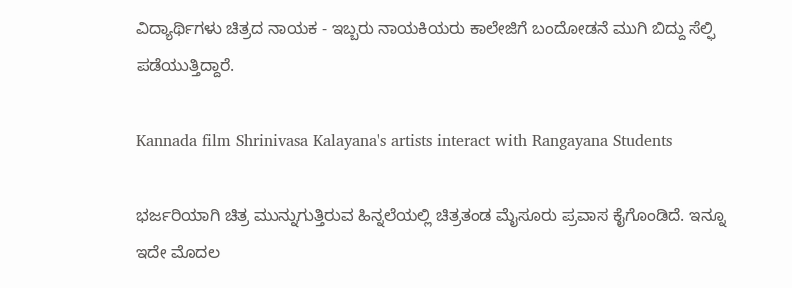ವಿದ್ಯಾರ್ಥಿಗಳು ಚಿತ್ರದ ನಾಯಕ - ಇಬ್ಬರು ನಾಯಕಿಯರು ಕಾಲೇಜಿಗೆ ಬಂದೋಡನೆ ಮುಗಿ ಬಿದ್ದು ಸೆಲ್ಫಿ ಪಡೆಯುತ್ತಿದ್ದಾರೆ.

Kannada film Shrinivasa Kalayana's artists interact with Rangayana Students

ಭರ್ಜರಿಯಾಗಿ ಚಿತ್ರ ಮುನ್ನುಗುತ್ತಿರುವ ಹಿನ್ನಲೆಯಲ್ಲಿ ಚಿತ್ರತಂಡ ಮೈಸೂರು ಪ್ರವಾಸ ಕೈಗೊಂಡಿದೆ. ಇನ್ನೂ ಇದೇ ಮೊದಲ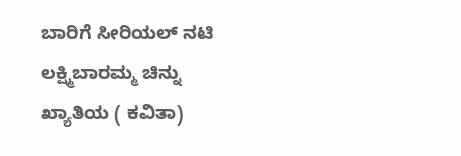ಬಾರಿಗೆ ಸೀರಿಯಲ್ ನಟಿ ಲಕ್ಷ್ಮಿಬಾರಮ್ಮ ಚಿನ್ನು ಖ್ಯಾತಿಯ ( ಕವಿತಾ)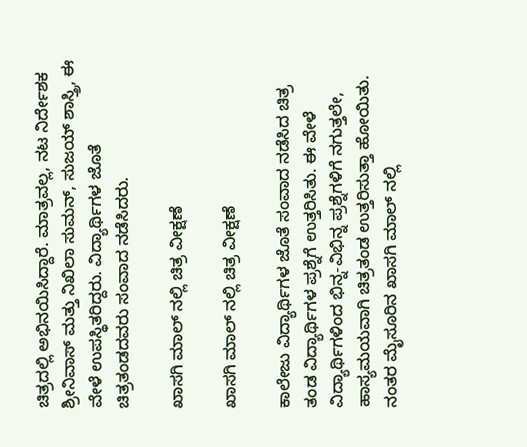ಚಿತ್ರದಲ್ಲಿ ಅಭಿನಯಿಸಿದ್ದಾರೆ. ಮಾತ್ರವಲ್ಲ, ನಟ ನಿರ್ದೇಶಕ ಶ್ರೀನಿವಾಸ್ ಮತ್ತು ನಿಖಿಲಾ ಸುಮನ್, ಸುಜಯ್ ಶಾಸ್ತ್ರಿ, ಈ ವೇಳೆ ಉಪಸ್ಥಿತರಿದ್ದರು. ವಿದ್ಯಾರ್ಥಿಗಳ ಜೊತೆ ಚಿತ್ರತಂಡದವರು ಸಂವಾದ ನಡೆಸಿದರು.

ಖಾಸಗಿ ಮಾಲ್ ನಲ್ಲಿ ಚಿತ್ರ ವೀಕ್ಷಣೆ

ಖಾಸಗಿ ಮಾಲ್ ನಲ್ಲಿ ಚಿತ್ರ ವೀಕ್ಷಣೆ

ಕಾಲೇಜು ವಿದ್ಯಾರ್ಥಿಗಳ ಜೊತೆ ಸಂವಾದ ನಡೆಸಿದ ಚಿತ್ರ ತಂಡ ವಿದ್ಯಾರ್ಥಿಗಳ ಪ್ರಶ್ನೆಗೆ ಉತ್ತರಿಸಿತು. ಈ ವೇಳೆ ವಿದ್ಯಾರ್ಥಿಗಳಿಂದ ಭಿನ್ನ-ವಿಭಿನ್ನ ಪ್ರಶ್ನೆಗಳಿಗೆ ನಗುತ್ತಲೇ, ಹಾಸ್ಯಮಯವಾಗಿ ಚಿತ್ರತಂಡ ಉತ್ತರಿಸುತ್ತಾ ಹೋಯಿತು. ನಂತರ ಮೈಸೂರಿನ ಖಾಸಗಿ ಮಾಲ್ ನಲ್ಲಿ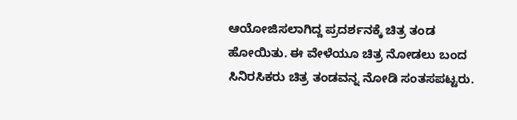ಆಯೋಜಿಸಲಾಗಿದ್ದ ಪ್ರದರ್ಶನಕ್ಕೆ ಚಿತ್ರ ತಂಡ ಹೋಯಿತು. ಈ ವೇಳೆಯೂ ‌ಚಿತ್ರ ನೋಡಲು ಬಂದ ಸಿನಿರಸಿಕರು ಚಿತ್ರ ತಂಡವನ್ನ ನೋಡಿ ಸಂತಸಪಟ್ಟರು.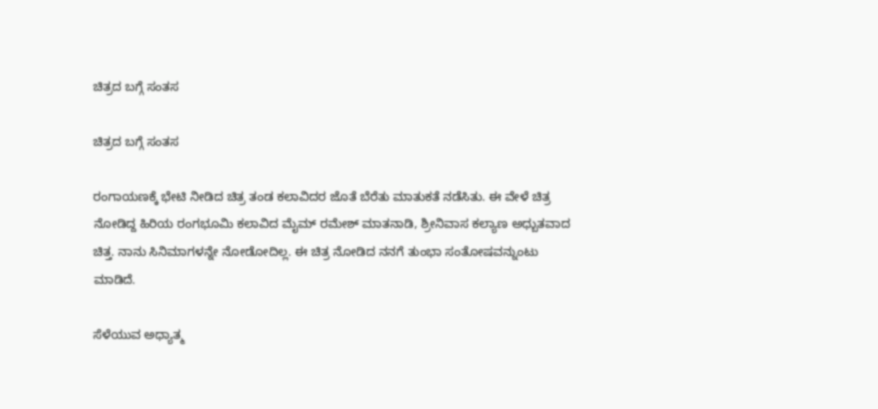ಚಿತ್ರದ ಬಗ್ಗೆ ಸಂತಸ

ಚಿತ್ರದ ಬಗ್ಗೆ ಸಂತಸ

ರಂಗಾಯಣಕ್ಕೆ ಭೇಟಿ‌ ನೀಡಿದ ಚಿತ್ರ ತಂಡ ಕಲಾವಿದರ ಜೊತೆ ಬೆರೆತು ಮಾತುಕತೆ ನಡೆಸಿತು. ಈ ವೇಳೆ ಚಿತ್ರ ನೋಡಿದ್ದ ಹಿರಿಯ ರಂಗಭೂಮಿ ‌ಕಲಾವಿದ ಮೈಮ್ ರಮೇಶ್ ಮಾತನಾಡಿ, ಶ್ರೀನಿವಾಸ ಕಲ್ಯಾಣ ಅಧ್ಬುತವಾದ ಚಿತ್ತ. ನಾನು ಸಿನಿಮಾಗಳನ್ನೇ ನೋಡೋದಿಲ್ಲ‌. ಈ ಚಿತ್ರ ನೋಡಿದ ನನಗೆ ತುಂಭಾ ಸಂತೋಷವನ್ನುಂಟು ಮಾಡಿದೆ.

ಸೆಳೆಯುವ ಅಧ್ಯಾತ್ಮ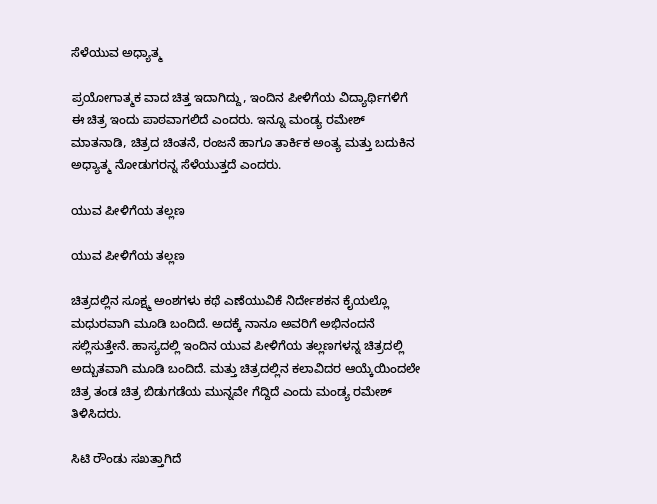ಸೆಳೆಯುವ ಅಧ್ಯಾತ್ಮ

ಪ್ರಯೋಗಾತ್ಮಕ ವಾದ ಚಿತ್ತ ಇದಾಗಿದ್ದು, ಇಂದಿನ ಪೀಳಿಗೆಯ ವಿದ್ಯಾರ್ಥಿಗಳಿಗೆ ಈ ಚಿತ್ರ ಇಂದು ಪಾಠವಾಗಲಿದೆ ಎಂದರು. ಇನ್ನೂ ಮಂಡ್ಯ ರಮೇಶ್ ಮಾತನಾಡಿ, ಚಿತ್ರದ ಚಿಂತನೆ, ರಂಜನೆ ಹಾಗೂ ತಾರ್ಕಿಕ ಅಂತ್ಯ ಮತ್ತು ಬದುಕಿನ ಅಧ್ಯಾತ್ಮ ನೋಡುಗರನ್ನ ಸೆಳೆಯುತ್ತದೆ ಎಂದರು.

ಯುವ ಪೀಳಿಗೆಯ ತಲ್ಲಣ

ಯುವ ಪೀಳಿಗೆಯ ತಲ್ಲಣ

ಚಿತ್ರದಲ್ಲಿನ ಸೂಕ್ಷ್ಮ ಅಂಶಗಳು ಕಥೆ ಎಣೆಯುವಿಕೆ ನಿರ್ದೇಶಕನ ಕೈಯಲ್ಲೊ ಮಧುರವಾಗಿ ಮೂಡಿ ಬಂದಿದೆ. ಅದಕ್ಕೆ ನಾನೂ ಅವರಿಗೆ ಅಭಿನಂದನೆ ಸಲ್ಲಿಸುತ್ತೇನೆ. ಹಾಸ್ಯದಲ್ಲಿ ಇಂದಿನ ಯುವ ಪೀಳಿಗೆಯ ತಲ್ಲಣಗಳನ್ನ ಚಿತ್ರದಲ್ಲಿ ಅದ್ಬುತವಾಗಿ ಮೂಡಿ ಬಂದಿದೆ. ಮತ್ತು ಚಿತ್ರದಲ್ಲಿನ ಕಲಾವಿದರ ಆಯ್ಕೆಯಿಂದಲೇ ಚಿತ್ರ ತಂಡ ಚಿತ್ರ ಬಿಡುಗಡೆಯ ಮುನ್ನವೇ ಗೆದ್ದಿದೆ ಎಂದು ಮಂಡ್ಯ ರಮೇಶ್ ತಿಳಿಸಿದರು.

ಸಿಟಿ ರೌಂಡು ಸಖತ್ತಾಗಿದೆ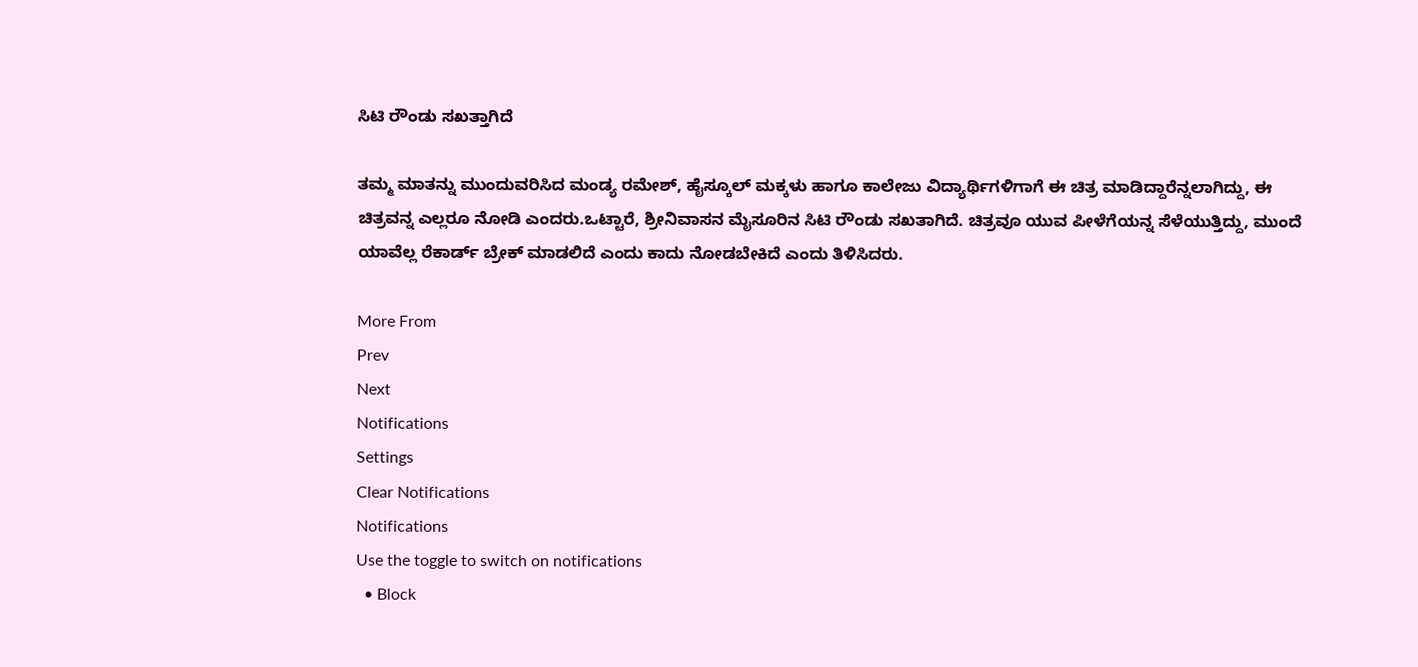ಸಿಟಿ ರೌಂಡು ಸಖತ್ತಾಗಿದೆ

ತಮ್ಮ ಮಾತನ್ನು ಮುಂದುವರಿಸಿದ ಮಂಡ್ಯ ರಮೇಶ್, ಹೈಸ್ಕೂಲ್ ಮಕ್ಕಳು ಹಾಗೂ ಕಾಲೇಜು ವಿದ್ಯಾರ್ಥಿಗಳಿಗಾಗೆ ಈ‌ ಚಿತ್ರ ಮಾಡಿದ್ದಾರೆನ್ನಲಾಗಿದ್ದು, ಈ ಚಿತ್ರವನ್ನ ಎಲ್ಲರೂ ನೋಡಿ‌ ಎಂದರು.ಒಟ್ಟಾರೆ, ಶ್ರೀನಿವಾಸನ ಮೈಸೂರಿನ ಸಿಟಿ ರೌಂಡು ಸಖತಾಗಿದೆ. ಚಿತ್ರವೂ ಯುವ ಪೀಳೆಗೆಯನ್ನ ಸೆಳೆಯುತ್ತಿದ್ದು, ಮುಂದೆ ಯಾವೆಲ್ಲ‌ ರೆಕಾರ್ಡ್ ಬ್ರೇಕ್ ಮಾಡಲಿದೆ ಎಂದು ಕಾದು ನೋಡಬೇಕಿದೆ ಎಂದು ತಿಳಿಸಿದರು.

More From
Prev
Next
Notifications
Settings
Clear Notifications
Notifications
Use the toggle to switch on notifications
  • Block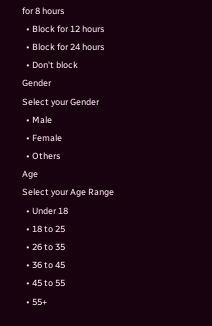for 8 hours
  • Block for 12 hours
  • Block for 24 hours
  • Don't block
Gender
Select your Gender
  • Male
  • Female
  • Others
Age
Select your Age Range
  • Under 18
  • 18 to 25
  • 26 to 35
  • 36 to 45
  • 45 to 55
  • 55+